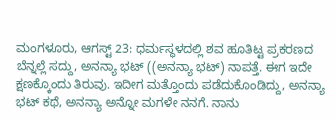ಮಂಗಳೂರು, ಆಗಸ್ಟ್ 23: ಧರ್ಮಸ್ಥಳದಲ್ಲಿ ಶವ ಹೂತಿಟ್ಟ ಪ್ರಕರಣದ ಬೆನ್ನಲ್ಲೆ ಸದ್ದು, ಅನನ್ಯಾ ಭಟ್ ((ಅನನ್ಯಾ ಭಟ್) ನಾಪತ್ತೆ. ಈಗ ಇದೇ ಕ್ಷಣಕ್ಕೊಂದು ತಿರುವು. ಇದೀಗ ಮತ್ತೊಂದು ಪಡೆದುಕೊಂಡಿದ್ದು, ಅನನ್ಯಾ ಭಟ್ ಕಥೆ, ಅನನ್ಯಾ ಅನ್ನೋ ಮಗಳೇ ನನಗೆ. ನಾನು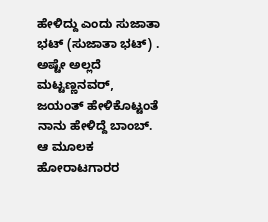ಹೇಳಿದ್ದು ಎಂದು ಸುಜಾತಾ ಭಟ್ (ಸುಜಾತಾ ಭಟ್) . ಅಷ್ಟೇ ಅಲ್ಲದೆ ಮಟ್ಟಣ್ಣನವರ್, ಜಯಂತ್ ಹೇಳಿಕೊಟ್ಟಂತೆ ನಾನು ಹೇಳಿದ್ದೆ ಬಾಂಬ್. ಆ ಮೂಲಕ ಹೋರಾಟಗಾರರ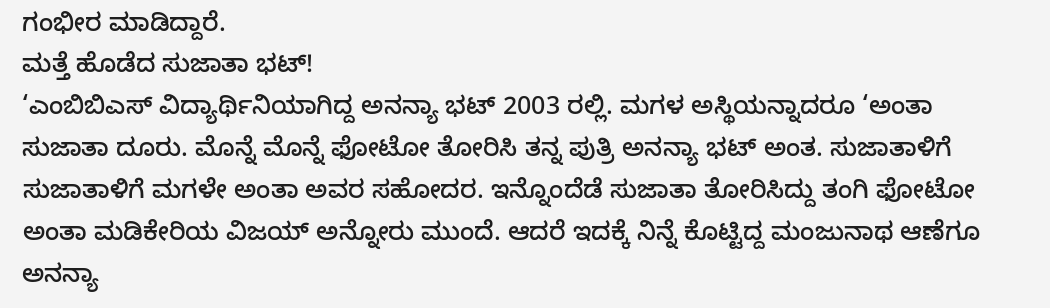ಗಂಭೀರ ಮಾಡಿದ್ದಾರೆ.
ಮತ್ತೆ ಹೊಡೆದ ಸುಜಾತಾ ಭಟ್!
‘ಎಂಬಿಬಿಎಸ್ ವಿದ್ಯಾರ್ಥಿನಿಯಾಗಿದ್ದ ಅನನ್ಯಾ ಭಟ್ 2003 ರಲ್ಲಿ. ಮಗಳ ಅಸ್ಥಿಯನ್ನಾದರೂ ‘ಅಂತಾ ಸುಜಾತಾ ದೂರು. ಮೊನ್ನೆ ಮೊನ್ನೆ ಫೋಟೋ ತೋರಿಸಿ ತನ್ನ ಪುತ್ರಿ ಅನನ್ಯಾ ಭಟ್ ಅಂತ. ಸುಜಾತಾಳಿಗೆ ಸುಜಾತಾಳಿಗೆ ಮಗಳೇ ಅಂತಾ ಅವರ ಸಹೋದರ. ಇನ್ನೊಂದೆಡೆ ಸುಜಾತಾ ತೋರಿಸಿದ್ದು ತಂಗಿ ಫೋಟೋ ಅಂತಾ ಮಡಿಕೇರಿಯ ವಿಜಯ್ ಅನ್ನೋರು ಮುಂದೆ. ಆದರೆ ಇದಕ್ಕೆ ನಿನ್ನೆ ಕೊಟ್ಟಿದ್ದ ಮಂಜುನಾಥ ಆಣೆಗೂ ಅನನ್ಯಾ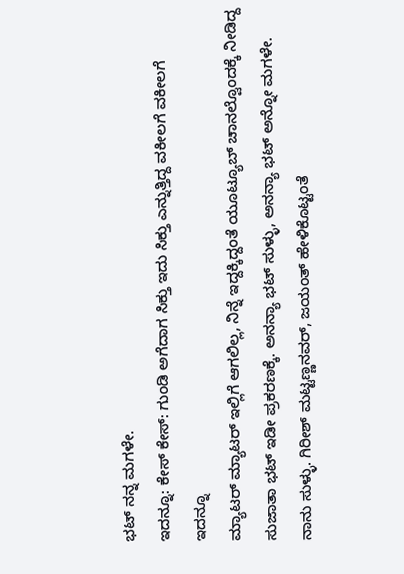ಭಟ್ ನನ್ನ ಮಗಳೇ.
ಇದನ್ನೂ: ಕೇಸ್ ಕೇಸ್: ಗುಂಡಿ ಅಗೆದಾಗ ಸಿಕ್ತು ಇದು ಸಿಕ್ತು ಎನ್ನುತ್ತಿದ್ದ ವಕೀಲಗೆ ವಕೀಲಗೆ
ಇದನ್ನೂ
ಮ್ಯಾಟರ್ ಮ್ಯಾಟರ್ ಇಲ್ಲಿಗೆ ಆಗಲಿಲ್ಲ, ನಿನ್ನೆ ಇದ್ದಕ್ಕಿದ್ದಂತೆ ಯೂಟ್ಯೂಬ್ ಚಾನಲ್ವೊಂದಕ್ಕೆ ನೀಡಿದ್ದ ಸುಜಾತಾ ಭಟ್ ಇಡೀ ಪ್ರಕರಣಕ್ಕೆ. ಅನನ್ಯಾ ಭಟ್ ಸುಳ್ಳು, ಅನನ್ಯಾ ಭಟ್ ಅನ್ನೋ ಮಗಳೇ. ನಾನು ಸುಳ್ಳು. ಗಿರೀಶ್ ಮಟ್ಟಣ್ಣನವರ್, ಜಯಂತ್ ಹೇಳಿಕೊಟ್ಟಂತೆ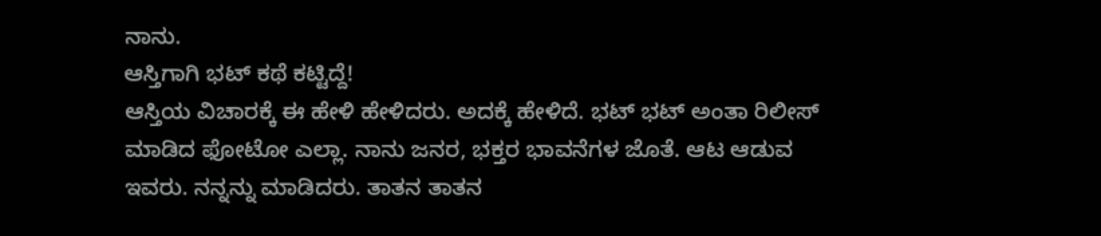ನಾನು.
ಆಸ್ತಿಗಾಗಿ ಭಟ್ ಕಥೆ ಕಟ್ಟಿದ್ದೆ!
ಆಸ್ತಿಯ ವಿಚಾರಕ್ಕೆ ಈ ಹೇಳಿ ಹೇಳಿದರು. ಅದಕ್ಕೆ ಹೇಳಿದೆ. ಭಟ್ ಭಟ್ ಅಂತಾ ರಿಲೀಸ್ ಮಾಡಿದ ಫೋಟೋ ಎಲ್ಲಾ. ನಾನು ಜನರ, ಭಕ್ತರ ಭಾವನೆಗಳ ಜೊತೆ. ಆಟ ಆಡುವ ಇವರು. ನನ್ನನ್ನು ಮಾಡಿದರು. ತಾತನ ತಾತನ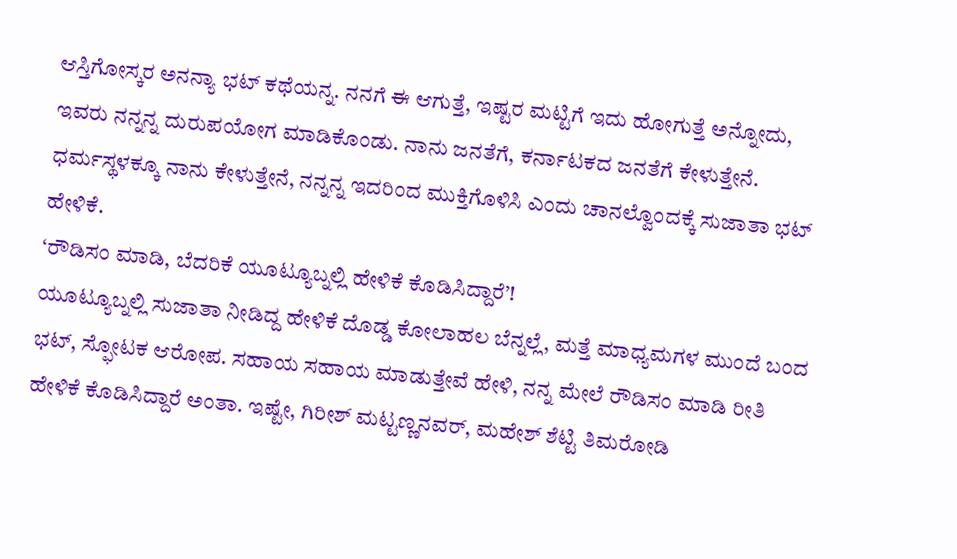ಆಸ್ತಿಗೋಸ್ಕರ ಅನನ್ಯಾ ಭಟ್ ಕಥೆಯನ್ನ. ನನಗೆ ಈ ಆಗುತ್ತೆ, ಇಷ್ಟರ ಮಟ್ಟಿಗೆ ಇದು ಹೋಗುತ್ತೆ ಅನ್ನೋದು, ಇವರು ನನ್ನನ್ನ ದುರುಪಯೋಗ ಮಾಡಿಕೊಂಡು. ನಾನು ಜನತೆಗೆ, ಕರ್ನಾಟಕದ ಜನತೆಗೆ ಕೇಳುತ್ತೇನೆ. ಧರ್ಮಸ್ಥಳಕ್ಕೂ ನಾನು ಕೇಳುತ್ತೇನೆ, ನನ್ನನ್ನ ಇದರಿಂದ ಮುಕ್ತಿಗೊಳಿಸಿ ಎಂದು ಚಾನಲ್ವೊಂದಕ್ಕೆ ಸುಜಾತಾ ಭಟ್ ಹೇಳಿಕೆ.
‘ರೌಡಿಸಂ ಮಾಡಿ, ಬೆದರಿಕೆ ಯೂಟ್ಯೂಬ್ನಲ್ಲಿ ಹೇಳಿಕೆ ಕೊಡಿಸಿದ್ದಾರೆ’!
ಯೂಟ್ಯೂಬ್ನಲ್ಲಿ ಸುಜಾತಾ ನೀಡಿದ್ದ ಹೇಳಿಕೆ ದೊಡ್ಡ ಕೋಲಾಹಲ ಬೆನ್ನಲ್ಲೆ, ಮತ್ತೆ ಮಾಧ್ಯಮಗಳ ಮುಂದೆ ಬಂದ ಭಟ್, ಸ್ಫೋಟಕ ಆರೋಪ. ಸಹಾಯ ಸಹಾಯ ಮಾಡುತ್ತೇವೆ ಹೇಳಿ, ನನ್ನ ಮೇಲೆ ರೌಡಿಸಂ ಮಾಡಿ ರೀತಿ ಹೇಳಿಕೆ ಕೊಡಿಸಿದ್ದಾರೆ ಅಂತಾ. ಇಷ್ಟೇ, ಗಿರೀಶ್ ಮಟ್ಟಣ್ಣನವರ್, ಮಹೇಶ್ ಶೆಟ್ಟಿ ತಿಮರೋಡಿ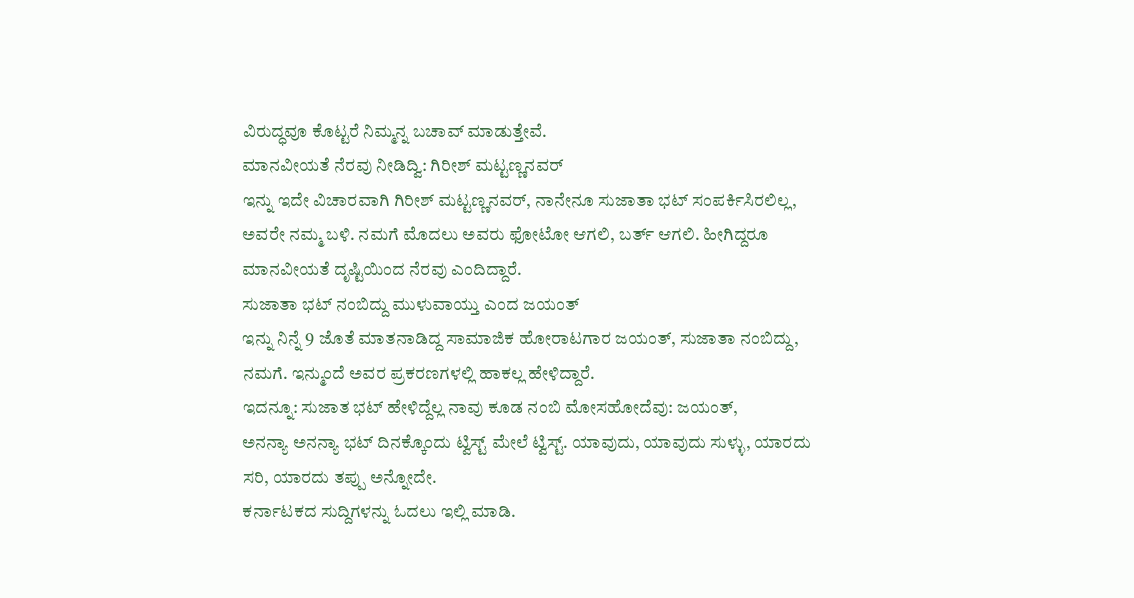ವಿರುದ್ಧವೂ ಕೊಟ್ಟರೆ ನಿಮ್ಮನ್ನ ಬಚಾವ್ ಮಾಡುತ್ತೇವೆ.
ಮಾನವೀಯತೆ ನೆರವು ನೀಡಿದ್ವಿ: ಗಿರೀಶ್ ಮಟ್ಟಣ್ಣನವರ್
ಇನ್ನು ಇದೇ ವಿಚಾರವಾಗಿ ಗಿರೀಶ್ ಮಟ್ಟಣ್ಣನವರ್, ನಾನೇನೂ ಸುಜಾತಾ ಭಟ್ ಸಂಪರ್ಕಿಸಿರಲಿಲ್ಲ, ಅವರೇ ನಮ್ಮ ಬಳಿ. ನಮಗೆ ಮೊದಲು ಅವರು ಫೋಟೋ ಆಗಲಿ, ಬರ್ತ್ ಆಗಲಿ. ಹೀಗಿದ್ದರೂ ಮಾನವೀಯತೆ ದೃಷ್ಟಿಯಿಂದ ನೆರವು ಎಂದಿದ್ದಾರೆ.
ಸುಜಾತಾ ಭಟ್ ನಂಬಿದ್ದು ಮುಳುವಾಯ್ತು ಎಂದ ಜಯಂತ್
ಇನ್ನು ನಿನ್ನೆ 9 ಜೊತೆ ಮಾತನಾಡಿದ್ದ ಸಾಮಾಜಿಕ ಹೋರಾಟಗಾರ ಜಯಂತ್, ಸುಜಾತಾ ನಂಬಿದ್ದು, ನಮಗೆ. ಇನ್ಮುಂದೆ ಅವರ ಪ್ರಕರಣಗಳಲ್ಲಿ ಹಾಕಲ್ಲ ಹೇಳಿದ್ದಾರೆ.
ಇದನ್ನೂ: ಸುಜಾತ ಭಟ್ ಹೇಳಿದ್ದೆಲ್ಲ ನಾವು ಕೂಡ ನಂಬಿ ಮೋಸಹೋದೆವು: ಜಯಂತ್,
ಅನನ್ಯಾ ಅನನ್ಯಾ ಭಟ್ ದಿನಕ್ಕೊಂದು ಟ್ವಿಸ್ಟ್ ಮೇಲೆ ಟ್ವಿಸ್ಟ್. ಯಾವುದು, ಯಾವುದು ಸುಳ್ಳು, ಯಾರದು ಸರಿ, ಯಾರದು ತಪ್ಪು ಅನ್ನೋದೇ.
ಕರ್ನಾಟಕದ ಸುದ್ದಿಗಳನ್ನು ಓದಲು ಇಲ್ಲಿ ಮಾಡಿ.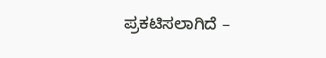ಪ್ರಕಟಿಸಲಾಗಿದೆ –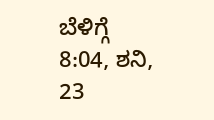ಬೆಳಿಗ್ಗೆ 8:04, ಶನಿ, 23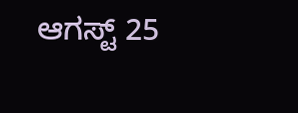ಆಗಸ್ಟ್ 25